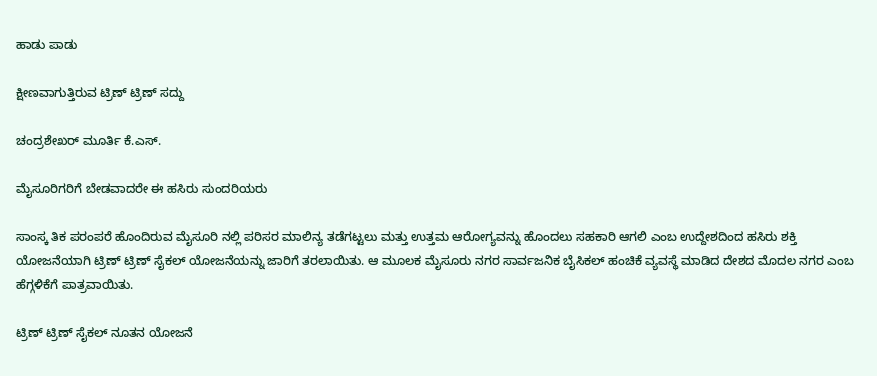ಹಾಡು ಪಾಡು

ಕ್ಷೀಣವಾಗುತ್ತಿರುವ ಟ್ರಿಣ್ ಟ್ರಿಣ್ ಸದ್ದು

ಚಂದ್ರಶೇಖರ್ ಮೂರ್ತಿ ಕೆ.ಎಸ್.

ಮೈಸೂರಿಗರಿಗೆ ಬೇಡವಾದರೇ ಈ ಹಸಿರು ಸುಂದರಿಯರು

ಸಾಂಸ್ಕ ತಿಕ ಪರಂಪರೆ ಹೊಂದಿರುವ ಮೈಸೂರಿ ನಲ್ಲಿ ಪರಿಸರ ಮಾಲಿನ್ಯ ತಡೆಗಟ್ಟಲು ಮತ್ತು ಉತ್ತಮ ಆರೋಗ್ಯವನ್ನು ಹೊಂದಲು ಸಹಕಾರಿ ಆಗಲಿ ಎಂಬ ಉದ್ದೇಶದಿಂದ ಹಸಿರು ಶಕ್ತಿ ಯೋಜನೆಯಾಗಿ ಟ್ರಿಣ್ ಟ್ರಿಣ್ ಸೈಕಲ್ ಯೋಜನೆಯನ್ನು ಜಾರಿಗೆ ತರಲಾಯಿತು. ಆ ಮೂಲಕ ಮೈಸೂರು ನಗರ ಸಾರ್ವಜನಿಕ ಬೈಸಿಕಲ್ ಹಂಚಿಕೆ ವ್ಯವಸ್ಥೆ ಮಾಡಿದ ದೇಶದ ಮೊದಲ ನಗರ ಎಂಬ ಹೆಗ್ಗಳಿಕೆಗೆ ಪಾತ್ರವಾಯಿತು.

ಟ್ರಿಣ್ ಟ್ರಿಣ್ ಸೈಕಲ್ ನೂತನ ಯೋಜನೆ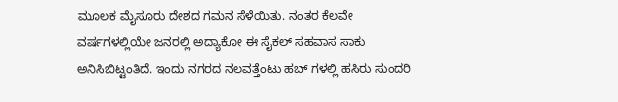ಮೂಲಕ ಮೈಸೂರು ದೇಶದ ಗಮನ ಸೆಳೆಯಿತು. ನಂತರ ಕೆಲವೇ ವರ್ಷಗಳಲ್ಲಿಯೇ ಜನರಲ್ಲಿ ಅದ್ಯಾಕೋ ಈ ಸೈಕಲ್ ಸಹವಾಸ ಸಾಕು ಅನಿಸಿಬಿಟ್ಟಂತಿದೆ. ಇಂದು ನಗರದ ನಲವತ್ತೆಂಟು ಹಬ್ ಗಳಲ್ಲಿ ಹಸಿರು ಸುಂದರಿ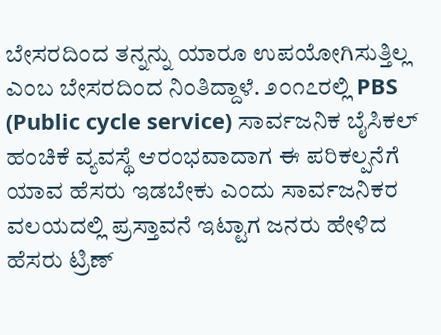ಬೇಸರದಿಂದ ತನ್ನನ್ನು ಯಾರೂ ಉಪಯೋಗಿಸುತ್ತಿಲ್ಲ ಎಂಬ ಬೇಸರದಿಂದ ನಿಂತಿದ್ದಾಳೆ. ೨೦೧೭ರಲ್ಲಿ PBS (Public cycle service) ಸಾರ್ವಜನಿಕ ಬೈಸಿಕಲ್ ಹಂಚಿಕೆ ವ್ಯವಸ್ಥೆ ಆರಂಭವಾದಾಗ ಈ ಪರಿಕಲ್ಪನೆಗೆ ಯಾವ ಹೆಸರು ಇಡಬೇಕು ಎಂದು ಸಾರ್ವಜನಿಕರ ವಲಯದಲ್ಲಿ ಪ್ರಸ್ತಾವನೆ ಇಟ್ಟಾಗ ಜನರು ಹೇಳಿದ ಹೆಸರು ಟ್ರಿಣ್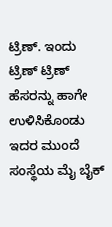ಟ್ರಿಣ್. ಇಂದು ಟ್ರಿಣ್ ಟ್ರಿಣ್ ಹೆಸರನ್ನು ಹಾಗೇ ಉಳಿಸಿಕೊಂಡು ಇದರ ಮುಂದೆ ಸಂಸ್ಥೆಯ ಮೈ ಬೈಕ್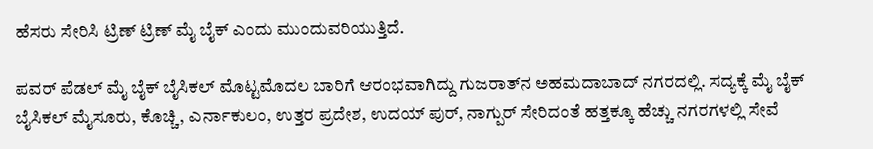ಹೆಸರು ಸೇರಿಸಿ ಟ್ರಿಣ್ ಟ್ರಿಣ್ ಮೈ ಬೈಕ್ ಎಂದು ಮುಂದುವರಿಯುತ್ತಿದೆ.

ಪವರ್ ಪೆಡಲ್ ಮೈ ಬೈಕ್ ಬೈಸಿಕಲ್ ಮೊಟ್ಟಮೊದಲ ಬಾರಿಗೆ ಆರಂಭವಾಗಿದ್ದು ಗುಜರಾತ್‌ನ ಅಹಮದಾಬಾದ್ ನಗರದಲ್ಲಿ. ಸದ್ಯಕ್ಕೆ ಮೈ ಬೈಕ್ ಬೈಸಿಕಲ್ ಮೈಸೂರು, ಕೊಚ್ಚಿ, ಎರ್ನಾಕುಲಂ, ಉತ್ತರ ಪ್ರದೇಶ, ಉದಯ್ ಪುರ್, ನಾಗ್ಪುರ್ ಸೇರಿದಂತೆ ಹತ್ತಕ್ಕೂ ಹೆಚ್ಚು ನಗರಗಳಲ್ಲಿ ಸೇವೆ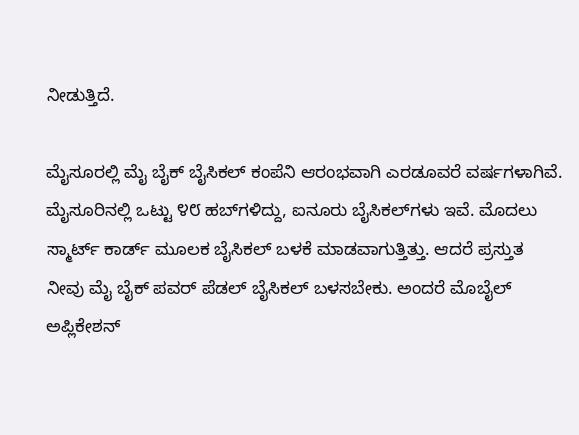ನೀಡುತ್ತಿದೆ.

ಮೈಸೂರಲ್ಲಿ ಮೈ ಬೈಕ್ ಬೈಸಿಕಲ್ ಕಂಪೆನಿ ಆರಂಭವಾಗಿ ಎರಡೂವರೆ ವರ್ಷಗಳಾಗಿವೆ. ಮೈಸೂರಿನಲ್ಲಿ ಒಟ್ಟು ೪೮ ಹಬ್‌ಗಳಿದ್ದು, ಐನೂರು ಬೈಸಿಕಲ್‌ಗಳು ಇವೆ. ಮೊದಲು ಸ್ಮಾರ್ಟ್ ಕಾರ್ಡ್ ಮೂಲಕ ಬೈಸಿಕಲ್ ಬಳಕೆ ಮಾಡವಾಗುತ್ತಿತ್ತು. ಆದರೆ ಪ್ರಸ್ತುತ ನೀವು ಮೈ ಬೈಕ್ ಪವರ್ ಪೆಡಲ್ ಬೈಸಿಕಲ್ ಬಳಸಬೇಕು. ಅಂದರೆ ಮೊಬೈಲ್ ಅಪ್ಲಿಕೇಶನ್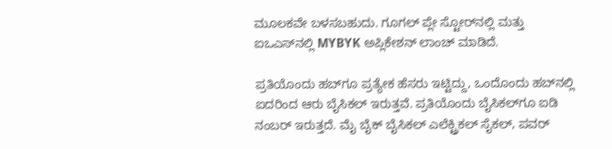ಮೂಲಕವೇ ಬಳಸಬಹುದು. ಗೂಗಲ್ ಪ್ಲೇ ಸ್ಟೋರ್‌ನಲ್ಲಿ ಮತ್ತು ಐಒಎಸ್‌ನಲ್ಲಿ MYBYK ಅಪ್ಲಿಕೇಶನ್ ಲಾಂಚ್ ಮಾಡಿದೆ.

ಪ್ರತಿಯೊಂದು ಹಬ್‌ಗೂ ಪ್ರತ್ಯೇಕ ಹೆಸರು ಇಟ್ಟಿದ್ದು, ಒಂದೊಂದು ಹಬ್‌ನಲ್ಲಿ ಐದರಿಂದ ಆರು ಬೈಸಿಕಲ್ ಇರುತ್ತವೆ. ಪ್ರತಿಯೊಂದು ಬೈಸಿಕಲ್‌ಗೂ ಐಡಿ ನಂಬರ್ ಇರುತ್ತದೆ. ಮೈ ಬೈಕ್ ಬೈಸಿಕಲ್ ಎಲೆಕ್ಟ್ರಿಕಲ್ ಸೈಕಲ್, ಪವರ್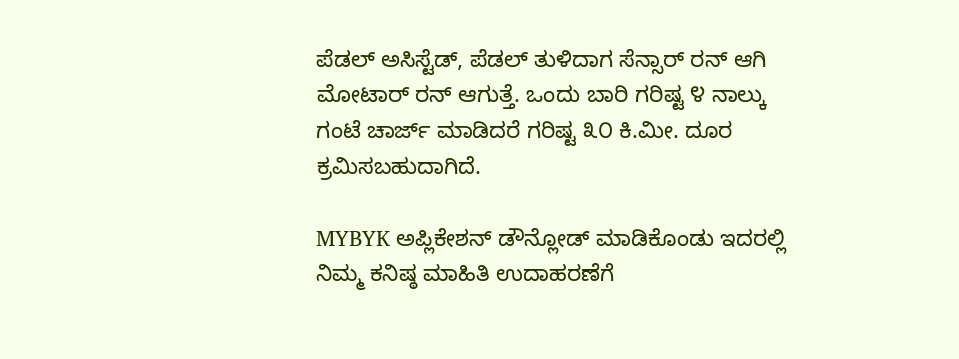ಪೆಡಲ್ ಅಸಿಸ್ಟೆಡ್, ಪೆಡಲ್ ತುಳಿದಾಗ ಸೆನ್ಸಾರ್ ರನ್ ಆಗಿ ಮೋಟಾರ್ ರನ್ ಆಗುತ್ತೆ. ಒಂದು ಬಾರಿ ಗರಿಷ್ಟ ೪ ನಾಲ್ಕು ಗಂಟೆ ಚಾರ್ಜ್ ಮಾಡಿದರೆ ಗರಿಷ್ಟ ೩೦ ಕಿ.ಮೀ. ದೂರ ಕ್ರಮಿಸಬಹುದಾಗಿದೆ.

MYBYK ಅಪ್ಲಿಕೇಶನ್ ಡೌನ್ಲೋಡ್ ಮಾಡಿಕೊಂಡು ಇದರಲ್ಲಿ ನಿಮ್ಮ ಕನಿಷ್ಠ ಮಾಹಿತಿ ಉದಾಹರಣೆಗೆ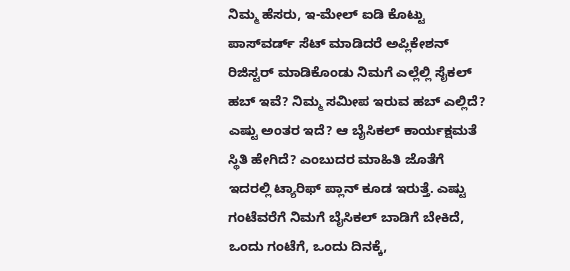ನಿಮ್ಮ ಹೆಸರು, ಇ-ಮೇಲ್ ಐಡಿ ಕೊಟ್ಟು ಪಾಸ್‌ವರ್ಡ್ ಸೆಟ್ ಮಾಡಿದರೆ ಅಪ್ಲಿಕೇಶನ್ ರಿಜಿಸ್ಟರ್ ಮಾಡಿಕೊಂಡು ನಿಮಗೆ ಎಲ್ಲೆಲ್ಲಿ ಸೈಕಲ್ ಹಬ್ ಇವೆ? ನಿಮ್ಮ ಸಮೀಪ ಇರುವ ಹಬ್ ಎಲ್ಲಿದೆ? ಎಷ್ಟು ಅಂತರ ಇದೆ? ಆ ಬೈಸಿಕಲ್ ಕಾರ್ಯಕ್ಷಮತೆ ಸ್ಥಿತಿ ಹೇಗಿದೆ? ಎಂಬುದರ ಮಾಹಿತಿ ಜೊತೆಗೆ ಇದರಲ್ಲಿ ಟ್ಯಾರಿಫ್ ಪ್ಲಾನ್ ಕೂಡ ಇರುತ್ತೆ. ಎಷ್ಟು ಗಂಟೆವರೆಗೆ ನಿಮಗೆ ಬೈಸಿಕಲ್ ಬಾಡಿಗೆ ಬೇಕಿದೆ, ಒಂದು ಗಂಟೆಗೆ, ಒಂದು ದಿನಕ್ಕೆ,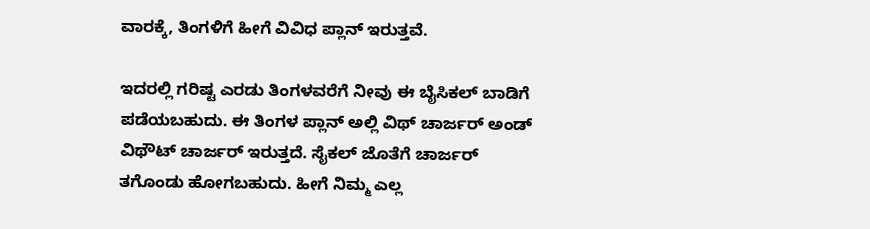ವಾರಕ್ಕೆ, ತಿಂಗಳಿಗೆ ಹೀಗೆ ವಿವಿಧ ಪ್ಲಾನ್ ಇರುತ್ತವೆ.

ಇದರಲ್ಲಿ ಗರಿಷ್ಟ ಎರಡು ತಿಂಗಳವರೆಗೆ ನೀವು ಈ ಬೈಸಿಕಲ್ ಬಾಡಿಗೆ ಪಡೆಯಬಹುದು. ಈ ತಿಂಗಳ ಪ್ಲಾನ್ ಅಲ್ಲಿ ವಿಥ್ ಚಾರ್ಜರ್ ಅಂಡ್ ವಿಥೌಟ್ ಚಾರ್ಜರ್ ಇರುತ್ತದೆ. ಸೈಕಲ್ ಜೊತೆಗೆ ಚಾರ್ಜರ್ ತಗೊಂಡು ಹೋಗಬಹುದು. ಹೀಗೆ ನಿಮ್ಮ ಎಲ್ಲ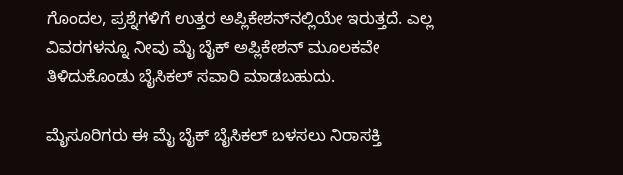ಗೊಂದಲ, ಪ್ರಶ್ನೆಗಳಿಗೆ ಉತ್ತರ ಅಪ್ಲಿಕೇಶನ್‌ನಲ್ಲಿಯೇ ಇರುತ್ತದೆ. ಎಲ್ಲ ವಿವರಗಳನ್ನೂ ನೀವು ಮೈ ಬೈಕ್ ಅಪ್ಲಿಕೇಶನ್ ಮೂಲಕವೇ ತಿಳಿದುಕೊಂಡು ಬೈಸಿಕಲ್ ಸವಾರಿ ಮಾಡಬಹುದು.

ಮೈಸೂರಿಗರು ಈ ಮೈ ಬೈಕ್ ಬೈಸಿಕಲ್ ಬಳಸಲು ನಿರಾಸಕ್ತಿ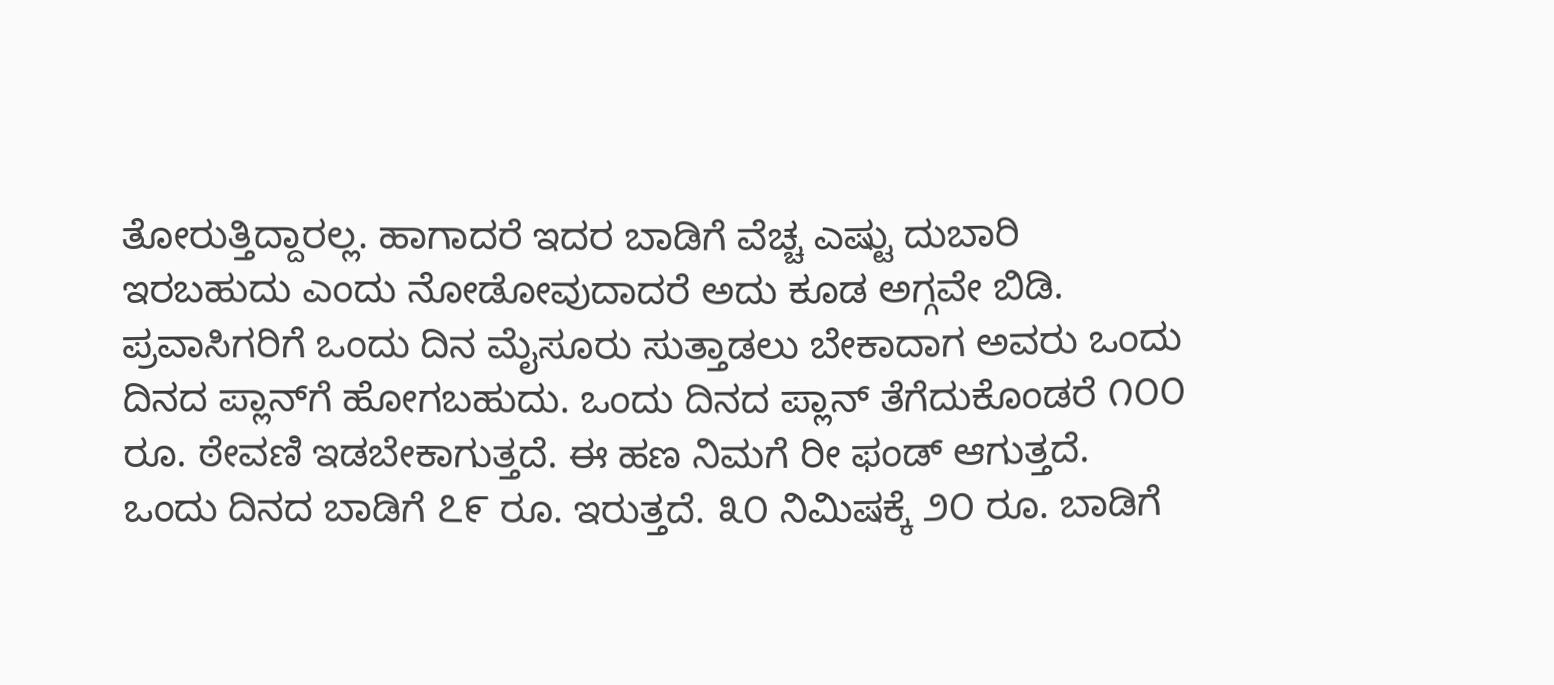ತೋರುತ್ತಿದ್ದಾರಲ್ಲ. ಹಾಗಾದರೆ ಇದರ ಬಾಡಿಗೆ ವೆಚ್ಚ ಎಷ್ಟು ದುಬಾರಿ ಇರಬಹುದು ಎಂದು ನೋಡೋವುದಾದರೆ ಅದು ಕೂಡ ಅಗ್ಗವೇ ಬಿಡಿ. ಪ್ರವಾಸಿಗರಿಗೆ ಒಂದು ದಿನ ಮೈಸೂರು ಸುತ್ತಾಡಲು ಬೇಕಾದಾಗ ಅವರು ಒಂದು ದಿನದ ಪ್ಲಾನ್‌ಗೆ ಹೋಗಬಹುದು. ಒಂದು ದಿನದ ಪ್ಲಾನ್ ತೆಗೆದುಕೊಂಡರೆ ೧೦೦ ರೂ. ಠೇವಣಿ ಇಡಬೇಕಾಗುತ್ತದೆ. ಈ ಹಣ ನಿಮಗೆ ರೀ ಫಂಡ್ ಆಗುತ್ತದೆ. ಒಂದು ದಿನದ ಬಾಡಿಗೆ ೭೯ ರೂ. ಇರುತ್ತದೆ. ೩೦ ನಿಮಿಷಕ್ಕೆ ೨೦ ರೂ. ಬಾಡಿಗೆ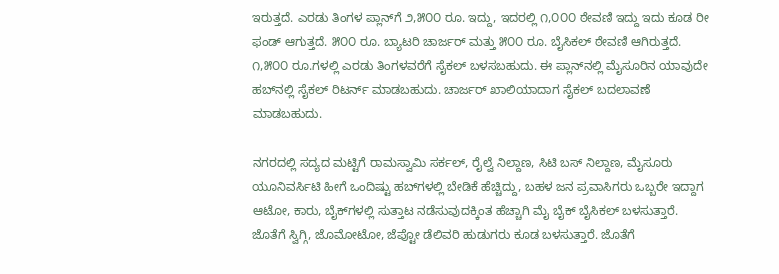ಇರುತ್ತದೆ. ಎರಡು ತಿಂಗಳ ಪ್ಲಾನ್‌ಗೆ ೨,೫೦೦ ರೂ. ಇದ್ದು, ಇದರಲ್ಲಿ ೧,೦೦೦ ಠೇವಣಿ ಇದ್ದು ಇದು ಕೂಡ ರೀ ಫಂಡ್ ಆಗುತ್ತದೆ. ೫೦೦ ರೂ. ಬ್ಯಾಟರಿ ಚಾರ್ಜರ್ ಮತ್ತು ೫೦೦ ರೂ. ಬೈಸಿಕಲ್ ಠೇವಣಿ ಆಗಿರುತ್ತದೆ. ೧,೫೦೦ ರೂ.ಗಳಲ್ಲಿ ಎರಡು ತಿಂಗಳವರೆಗೆ ಸೈಕಲ್ ಬಳಸಬಹುದು. ಈ ಪ್ಲಾನ್‌ನಲ್ಲಿ ಮೈಸೂರಿನ ಯಾವುದೇ ಹಬ್‌ನಲ್ಲಿ ಸೈಕಲ್ ರಿಟರ್ನ್ ಮಾಡಬಹುದು. ಚಾರ್ಜರ್ ಖಾಲಿಯಾದಾಗ ಸೈಕಲ್ ಬದಲಾವಣೆ ಮಾಡಬಹುದು.

ನಗರದಲ್ಲಿ ಸದ್ಯದ ಮಟ್ಟಿಗೆ ರಾಮಸ್ವಾಮಿ ಸರ್ಕಲ್, ರೈಲ್ವೆ ನಿಲ್ದಾಣ, ಸಿಟಿ ಬಸ್ ನಿಲ್ದಾಣ, ಮೈಸೂರು ಯೂನಿವರ್ಸಿಟಿ ಹೀಗೆ ಒಂದಿಷ್ಟು ಹಬ್‌ಗಳಲ್ಲಿ ಬೇಡಿಕೆ ಹೆಚ್ಚಿದ್ದು, ಬಹಳ ಜನ ಪ್ರವಾಸಿಗರು ಒಬ್ಬರೇ ಇದ್ದಾಗ ಆಟೋ, ಕಾರು, ಬೈಕ್‌ಗಳಲ್ಲಿ ಸುತ್ತಾಟ ನಡೆಸುವುದಕ್ಕಿಂತ ಹೆಚ್ಚಾಗಿ ಮೈ ಬೈಕ್ ಬೈಸಿಕಲ್ ಬಳಸುತ್ತಾರೆ. ಜೊತೆಗೆ ಸ್ವಿಗ್ಗಿ, ಜೊಮೋಟೋ, ಜೆಪ್ಟೋ ಡೆಲಿವರಿ ಹುಡುಗರು ಕೂಡ ಬಳಸುತ್ತಾರೆ. ಜೊತೆಗೆ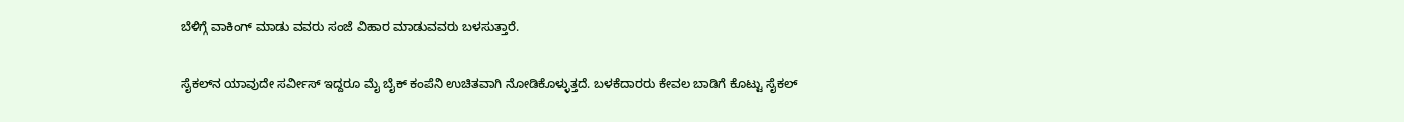ಬೆಳಿಗ್ಗೆ ವಾಕಿಂಗ್ ಮಾಡು ವವರು ಸಂಜೆ ವಿಹಾರ ಮಾಡುವವರು ಬಳಸುತ್ತಾರೆ.

ಸೈಕಲ್‌ನ ಯಾವುದೇ ಸರ್ವೀಸ್ ಇದ್ದರೂ ಮೈ ಬೈಕ್ ಕಂಪೆನಿ ಉಚಿತವಾಗಿ ನೋಡಿಕೊಳ್ಳುತ್ತದೆ. ಬಳಕೆದಾರರು ಕೇವಲ ಬಾಡಿಗೆ ಕೊಟ್ಟು ಸೈಕಲ್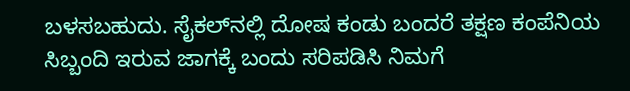ಬಳಸಬಹುದು. ಸೈಕಲ್‌ನಲ್ಲಿ ದೋಷ ಕಂಡು ಬಂದರೆ ತಕ್ಷಣ ಕಂಪೆನಿಯ ಸಿಬ್ಬಂದಿ ಇರುವ ಜಾಗಕ್ಕೆ ಬಂದು ಸರಿಪಡಿಸಿ ನಿಮಗೆ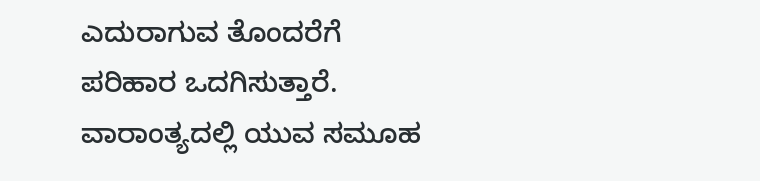ಎದುರಾಗುವ ತೊಂದರೆಗೆ ಪರಿಹಾರ ಒದಗಿಸುತ್ತಾರೆ. ವಾರಾಂತ್ಯದಲ್ಲಿ ಯುವ ಸಮೂಹ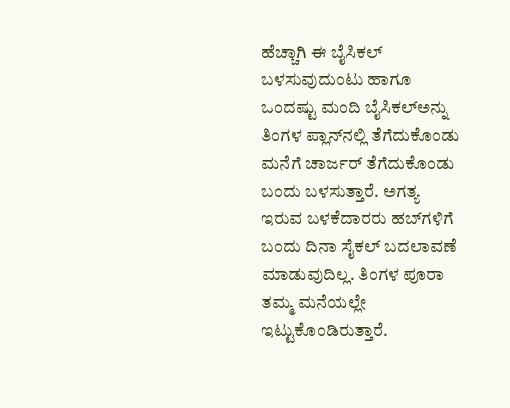ಹೆಚ್ಚಾಗಿ ಈ ಬೈಸಿಕಲ್ ಬಳಸುವುದುಂಟು ಹಾಗೂ ಒಂದಷ್ಟು ಮಂದಿ ಬೈಸಿಕಲ್‌ಅನ್ನು ತಿಂಗಳ ಪ್ಲಾನ್‌ನಲ್ಲಿ ತೆಗೆದುಕೊಂಡು ಮನೆಗೆ ಚಾರ್ಜರ್ ತೆಗೆದುಕೊಂಡು ಬಂದು ಬಳಸುತ್ತಾರೆ. ಅಗತ್ಯ ಇರುವ ಬಳಕೆದಾರರು ಹಬ್‌ಗಳಿಗೆ ಬಂದು ದಿನಾ ಸೈಕಲ್ ಬದಲಾವಣೆ ಮಾಡುವುದಿಲ್ಲ. ತಿಂಗಳ ಪೂರಾ ತಮ್ಮ ಮನೆಯಲ್ಲೇ ಇಟ್ಟುಕೊಂಡಿರುತ್ತಾರೆ.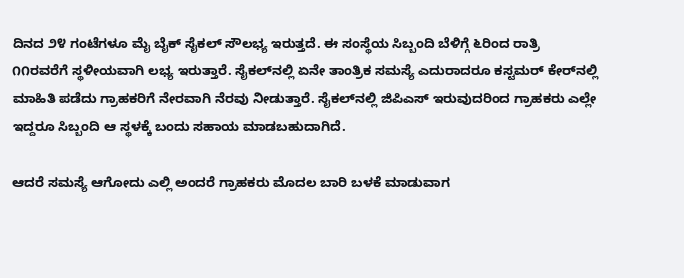ದಿನದ ೨೪ ಗಂಟೆಗಳೂ ಮೈ ಬೈಕ್ ಸೈಕಲ್ ಸೌಲಭ್ಯ ಇರುತ್ತದೆ. ಈ ಸಂಸ್ಥೆಯ ಸಿಬ್ಬಂದಿ ಬೆಳಿಗ್ಗೆ ೬ರಿಂದ ರಾತ್ರಿ ೧೧ರವರೆಗೆ ಸ್ಥಳೀಯವಾಗಿ ಲಭ್ಯ ಇರುತ್ತಾರೆ. ಸೈಕಲ್‌ನಲ್ಲಿ ಏನೇ ತಾಂತ್ರಿಕ ಸಮಸ್ಯೆ ಎದುರಾದರೂ ಕಸ್ಟಮರ್ ಕೇರ್‌ನಲ್ಲಿ ಮಾಹಿತಿ ಪಡೆದು ಗ್ರಾಹಕರಿಗೆ ನೇರವಾಗಿ ನೆರವು ನೀಡುತ್ತಾರೆ. ಸೈಕಲ್‌ನಲ್ಲಿ ಜಿಪಿಎಸ್ ಇರುವುದರಿಂದ ಗ್ರಾಹಕರು ಎಲ್ಲೇ ಇದ್ದರೂ ಸಿಬ್ಬಂದಿ ಆ ಸ್ಥಳಕ್ಕೆ ಬಂದು ಸಹಾಯ ಮಾಡಬಹುದಾಗಿದೆ.

ಆದರೆ ಸಮಸ್ಯೆ ಆಗೋದು ಎಲ್ಲಿ ಅಂದರೆ ಗ್ರಾಹಕರು ಮೊದಲ ಬಾರಿ ಬಳಕೆ ಮಾಡುವಾಗ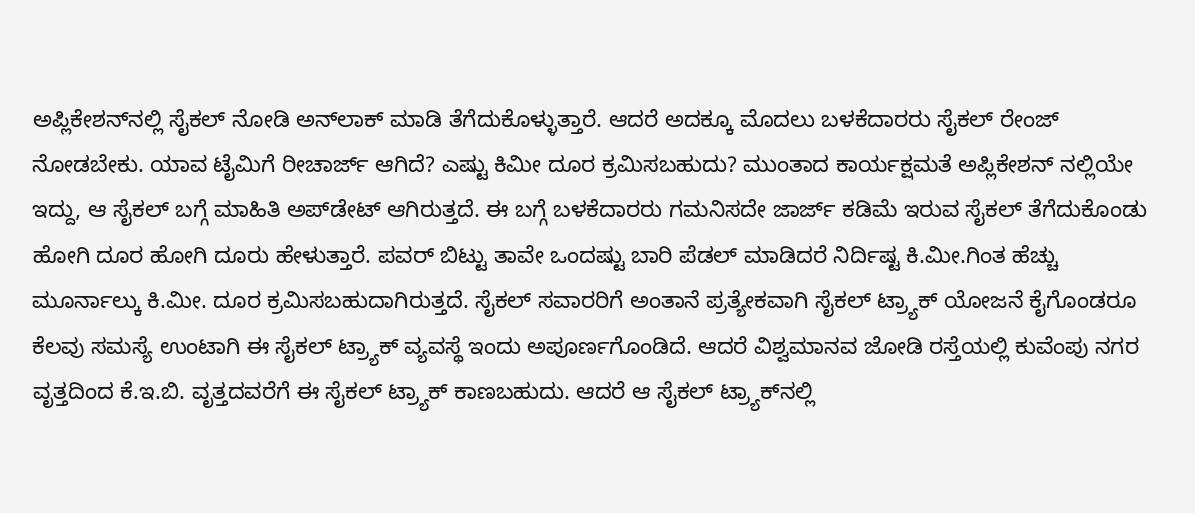ಅಪ್ಲಿಕೇಶನ್‌ನಲ್ಲಿ ಸೈಕಲ್ ನೋಡಿ ಅನ್‌ಲಾಕ್ ಮಾಡಿ ತೆಗೆದುಕೊಳ್ಳುತ್ತಾರೆ. ಆದರೆ ಅದಕ್ಕೂ ಮೊದಲು ಬಳಕೆದಾರರು ಸೈಕಲ್ ರೇಂಜ್ ನೋಡಬೇಕು. ಯಾವ ಟೈಮಿಗೆ ರೀಚಾರ್ಜ್ ಆಗಿದೆ? ಎಷ್ಟು ಕಿಮೀ ದೂರ ಕ್ರಮಿಸಬಹುದು? ಮುಂತಾದ ಕಾರ್ಯಕ್ಷಮತೆ ಅಪ್ಲಿಕೇಶನ್ ನಲ್ಲಿಯೇ ಇದ್ದು, ಆ ಸೈಕಲ್ ಬಗ್ಗೆ ಮಾಹಿತಿ ಅಪ್‌ಡೇಟ್ ಆಗಿರುತ್ತದೆ. ಈ ಬಗ್ಗೆ ಬಳಕೆದಾರರು ಗಮನಿಸದೇ ಜಾರ್ಜ್ ಕಡಿಮೆ ಇರುವ ಸೈಕಲ್ ತೆಗೆದುಕೊಂಡು ಹೋಗಿ ದೂರ ಹೋಗಿ ದೂರು ಹೇಳುತ್ತಾರೆ. ಪವರ್ ಬಿಟ್ಟು ತಾವೇ ಒಂದಷ್ಟು ಬಾರಿ ಪೆಡಲ್ ಮಾಡಿದರೆ ನಿರ್ದಿಷ್ಟ ಕಿ.ಮೀ.ಗಿಂತ ಹೆಚ್ಚು ಮೂರ್ನಾಲ್ಕು ಕಿ.ಮೀ. ದೂರ ಕ್ರಮಿಸಬಹುದಾಗಿರುತ್ತದೆ. ಸೈಕಲ್ ಸವಾರರಿಗೆ ಅಂತಾನೆ ಪ್ರತ್ಯೇಕವಾಗಿ ಸೈಕಲ್ ಟ್ರ್ಯಾಕ್ ಯೋಜನೆ ಕೈಗೊಂಡರೂ ಕೆಲವು ಸಮಸ್ಯೆ ಉಂಟಾಗಿ ಈ ಸೈಕಲ್ ಟ್ರ್ಯಾಕ್ ವ್ಯವಸ್ಥೆ ಇಂದು ಅಪೂರ್ಣಗೊಂಡಿದೆ. ಆದರೆ ವಿಶ್ವಮಾನವ ಜೋಡಿ ರಸ್ತೆಯಲ್ಲಿ ಕುವೆಂಪು ನಗರ ವೃತ್ತದಿಂದ ಕೆ.ಇ.ಬಿ. ವೃತ್ತದವರೆಗೆ ಈ ಸೈಕಲ್ ಟ್ರ್ಯಾಕ್ ಕಾಣಬಹುದು. ಆದರೆ ಆ ಸೈಕಲ್ ಟ್ರ್ಯಾಕ್‌ನಲ್ಲಿ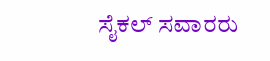ಸೈಕಲ್ ಸವಾರರು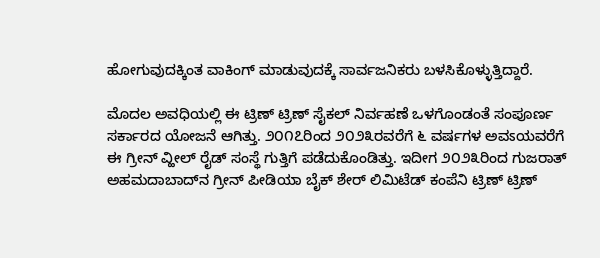ಹೋಗುವುದಕ್ಕಿಂತ ವಾಕಿಂಗ್ ಮಾಡುವುದಕ್ಕೆ ಸಾರ್ವಜನಿಕರು ಬಳಸಿಕೊಳ್ಳುತ್ತಿದ್ದಾರೆ.

ಮೊದಲ ಅವಧಿಯಲ್ಲಿ ಈ ಟ್ರಿಣ್ ಟ್ರಿಣ್ ಸೈಕಲ್ ನಿರ್ವಹಣೆ ಒಳಗೊಂಡಂತೆ ಸಂಪೂರ್ಣ ಸರ್ಕಾರದ ಯೋಜನೆ ಆಗಿತ್ತು. ೨೦೧೭ರಿಂದ ೨೦೨೩ರವರೆಗೆ ೬ ವರ್ಷಗಳ ಅವಽಯವರೆಗೆ ಈ ಗ್ರೀನ್ ವ್ಹೀಲ್ ರೈಡ್ ಸಂಸ್ಥೆ ಗುತ್ತಿಗೆ ಪಡೆದುಕೊಂಡಿತ್ತು. ಇದೀಗ ೨೦೨೩ರಿಂದ ಗುಜರಾತ್ ಅಹಮದಾಬಾದ್‌ನ ಗ್ರೀನ್ ಪೀಡಿಯಾ ಬೈಕ್ ಶೇರ್ ಲಿಮಿಟೆಡ್ ಕಂಪೆನಿ ಟ್ರಿಣ್ ಟ್ರಿಣ್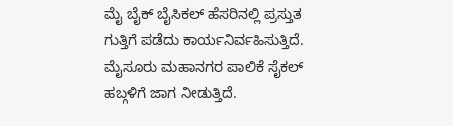ಮೈ ಬೈಕ್ ಬೈಸಿಕಲ್ ಹೆಸರಿನಲ್ಲಿ ಪ್ರಸ್ತುತ ಗುತ್ತಿಗೆ ಪಡೆದು ಕಾರ್ಯನಿರ್ವಹಿಸುತ್ತಿದೆ. ಮೈಸೂರು ಮಹಾನಗರ ಪಾಲಿಕೆ ಸೈಕಲ್ ಹಬ್ಗಳಿಗೆ ಜಾಗ ನೀಡುತ್ತಿದೆ.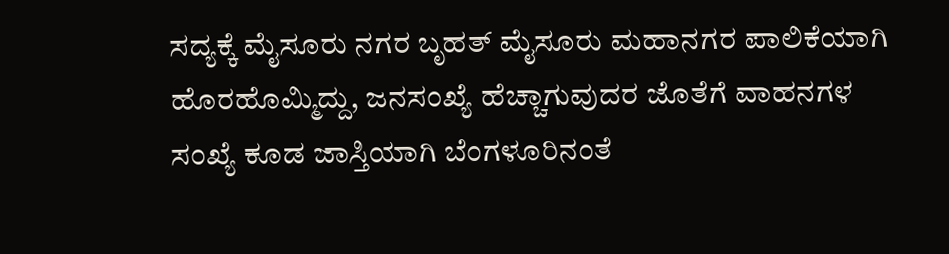ಸದ್ಯಕ್ಕೆ ಮೈಸೂರು ನಗರ ಬೃಹತ್ ಮೈಸೂರು ಮಹಾನಗರ ಪಾಲಿಕೆಯಾಗಿ ಹೊರಹೊಮ್ಮಿದ್ದು, ಜನಸಂಖ್ಯೆ ಹೆಚ್ಚಾಗುವುದರ ಜೊತೆಗೆ ವಾಹನಗಳ ಸಂಖ್ಯೆ ಕೂಡ ಜಾಸ್ತಿಯಾಗಿ ಬೆಂಗಳೂರಿನಂತೆ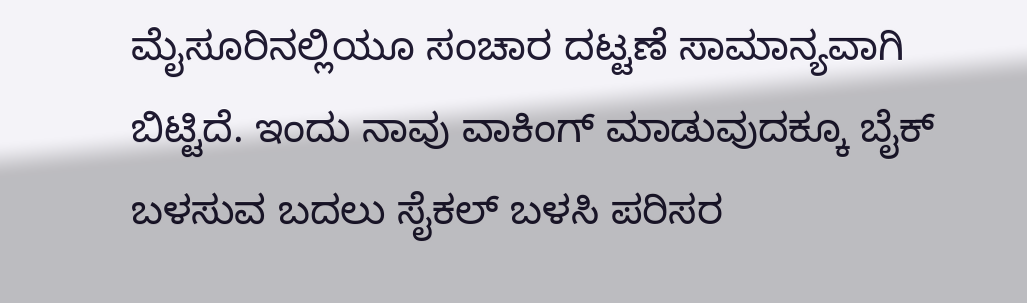ಮೈಸೂರಿನಲ್ಲಿಯೂ ಸಂಚಾರ ದಟ್ಟಣೆ ಸಾಮಾನ್ಯವಾಗಿ ಬಿಟ್ಟಿದೆ. ಇಂದು ನಾವು ವಾಕಿಂಗ್ ಮಾಡುವುದಕ್ಕೂ ಬೈಕ್ ಬಳಸುವ ಬದಲು ಸೈಕಲ್ ಬಳಸಿ ಪರಿಸರ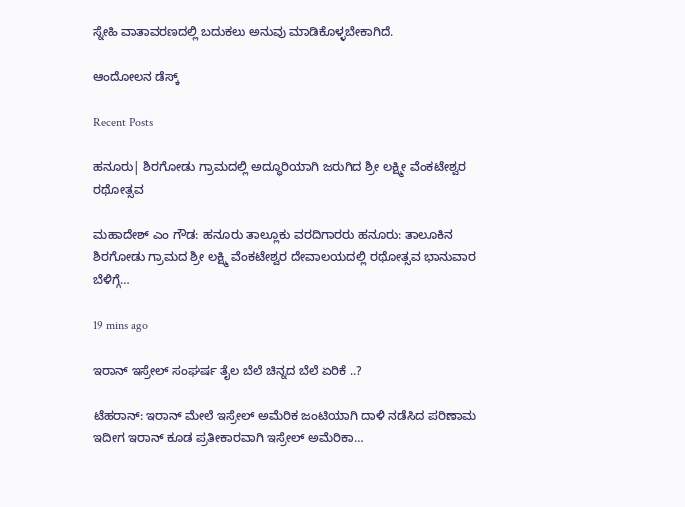ಸ್ನೇಹಿ ವಾತಾವರಣದಲ್ಲಿ ಬದುಕಲು ಅನುವು ಮಾಡಿಕೊಳ್ಳಬೇಕಾಗಿದೆ.

ಆಂದೋಲನ ಡೆಸ್ಕ್

Recent Posts

ಹನೂರು| ಶಿರಗೋಡು ಗ್ರಾಮದಲ್ಲಿ ಅದ್ಧೂರಿಯಾಗಿ ಜರುಗಿದ ಶ್ರೀ ಲಕ್ಷ್ಮೀ ವೆಂಕಟೇಶ್ವರ ರಥೋತ್ಸವ

ಮಹಾದೇಶ್‌ ಎಂ ಗೌಡ: ಹನೂರು ತಾಲ್ಲೂಕು ವರದಿಗಾರರು ಹನೂರು: ತಾಲೂಕಿನ ಶಿರಗೋಡು ಗ್ರಾಮದ ಶ್ರೀ ಲಕ್ಷ್ಮಿ ವೆಂಕಟೇಶ್ವರ ದೇವಾಲಯದಲ್ಲಿ ರಥೋತ್ಸವ ಭಾನುವಾರ ಬೆಳಿಗ್ಗೆ…

19 mins ago

ಇರಾನ್ ಇಸ್ರೇಲ್ ಸಂಘರ್ಷ ತೈಲ ಬೆಲೆ ಚಿನ್ನದ ಬೆಲೆ ಏರಿಕೆ ..?

ಟೆಹರಾನ್‌: ಇರಾನ್ ಮೇಲೆ ಇಸ್ರೇಲ್ ಅಮೆರಿಕ ಜಂಟಿಯಾಗಿ ದಾಳಿ ನಡೆಸಿದ ಪರಿಣಾಮ ಇದೀಗ ಇರಾನ್ ಕೂಡ ಪ್ರತೀಕಾರವಾಗಿ ಇಸ್ರೇಲ್ ಅಮೆರಿಕಾ…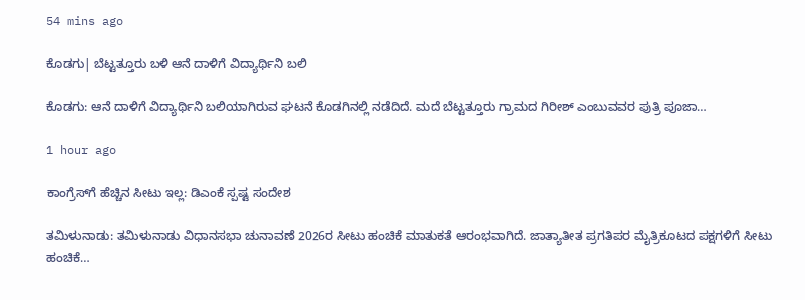54 mins ago

ಕೊಡಗು| ಬೆಟ್ಟತ್ತೂರು ಬಳಿ ಆನೆ ದಾಳಿಗೆ ವಿದ್ಯಾರ್ಥಿನಿ ಬಲಿ

ಕೊಡಗು: ಆನೆ ದಾಳಿಗೆ ವಿದ್ಯಾರ್ಥಿನಿ ಬಲಿಯಾಗಿರುವ ಘಟನೆ ಕೊಡಗಿನಲ್ಲಿ ನಡೆದಿದೆ. ಮದೆ ಬೆಟ್ಟತ್ತೂರು ಗ್ರಾಮದ ಗಿರೀಶ್‌ ಎಂಬುವವರ ಪುತ್ರಿ ಪೂಜಾ…

1 hour ago

ಕಾಂಗ್ರೆಸ್‌ಗೆ ಹೆಚ್ಚಿನ ಸೀಟು ಇಲ್ಲ: ಡಿಎಂಕೆ ಸ್ಪಷ್ಟ ಸಂದೇಶ

ತಮಿಳುನಾಡು: ತಮಿಳುನಾಡು ವಿಧಾನಸಭಾ ಚುನಾವಣೆ 2026ರ ಸೀಟು ಹಂಚಿಕೆ ಮಾತುಕತೆ ಆರಂಭವಾಗಿದೆ. ಜಾತ್ಯಾತೀತ ಪ್ರಗತಿಪರ ಮೈತ್ರಿಕೂಟದ ಪಕ್ಷಗಳಿಗೆ ಸೀಟು ಹಂಚಿಕೆ…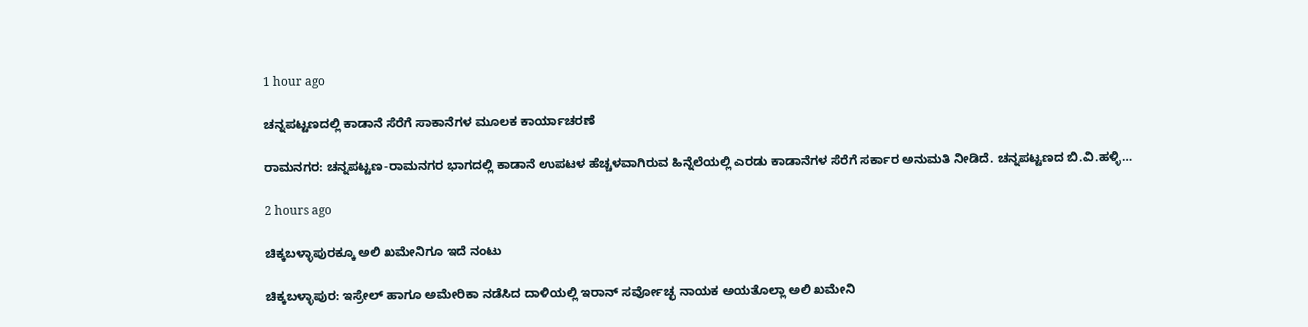1 hour ago

ಚನ್ನಪಟ್ಟಣದಲ್ಲಿ ಕಾಡಾನೆ ಸೆರೆಗೆ ಸಾಕಾನೆಗಳ ಮೂಲಕ ಕಾರ್ಯಾಚರಣೆ

ರಾಮನಗರ: ಚನ್ನಪಟ್ಟಣ-ರಾಮನಗರ ಭಾಗದಲ್ಲಿ ಕಾಡಾನೆ ಉಪಟಳ ಹೆಚ್ಚಳವಾಗಿರುವ ಹಿನ್ನೆಲೆಯಲ್ಲಿ ಎರಡು ಕಾಡಾನೆಗಳ ಸೆರೆಗೆ ಸರ್ಕಾರ ಅನುಮತಿ ನೀಡಿದೆ. ಚನ್ನಪಟ್ಟಣದ ಬಿ.ವಿ.ಹಳ್ಳಿ…

2 hours ago

ಚಿಕ್ಕಬಳ್ಳಾಪುರಕ್ಕೂ ಅಲಿ ಖಮೇನಿಗೂ ಇದೆ ನಂಟು

ಚಿಕ್ಕಬಳ್ಳಾಪುರ: ಇಸ್ರೇಲ್‌ ಹಾಗೂ ಅಮೇರಿಕಾ ನಡೆಸಿದ ದಾಳಿಯಲ್ಲಿ ಇರಾನ್‌ ಸರ್ವೋಚ್ಛ ನಾಯಕ ಅಯತೊಲ್ಲಾ ಅಲಿ ಖಮೇನಿ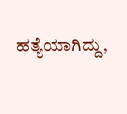ಹತ್ಯೆಯಾಗಿದ್ದು,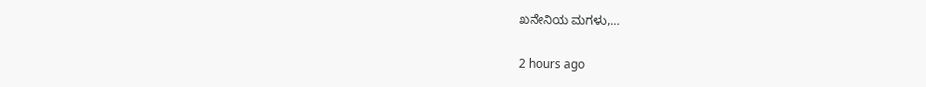ಖನೇನಿಯ ಮಗಳು,…

2 hours ago